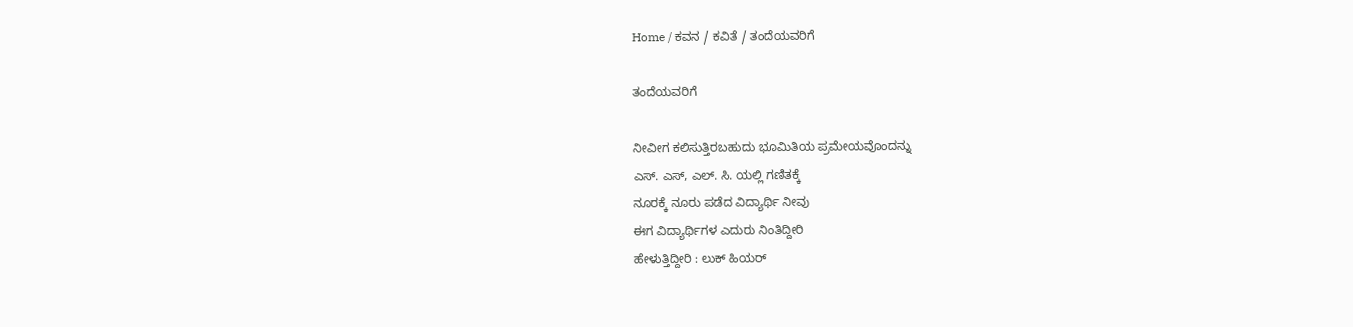Home / ಕವನ / ಕವಿತೆ / ತಂದೆಯವರಿಗೆ

ತಂದೆಯವರಿಗೆ

ನೀವೀಗ ಕಲಿಸುತ್ತಿರಬಹುದು ಭೂಮಿತಿಯ ಪ್ರಮೇಯವೊಂದನ್ನು
ಎಸ್. ಎಸ್, ಎಲ್. ಸಿ. ಯಲ್ಲಿ ಗಣಿತಕ್ಕೆ
ನೂರಕ್ಕೆ ನೂರು ಪಡೆದ ವಿದ್ಯಾರ್ಥಿ ನೀವು
ಈಗ ವಿದ್ಯಾರ್ಥಿಗಳ ಎದುರು ನಿಂತಿದ್ದೀರಿ
ಹೇಳುತ್ತಿದ್ದೀರಿ : ಲುಕ್ ಹಿಯರ್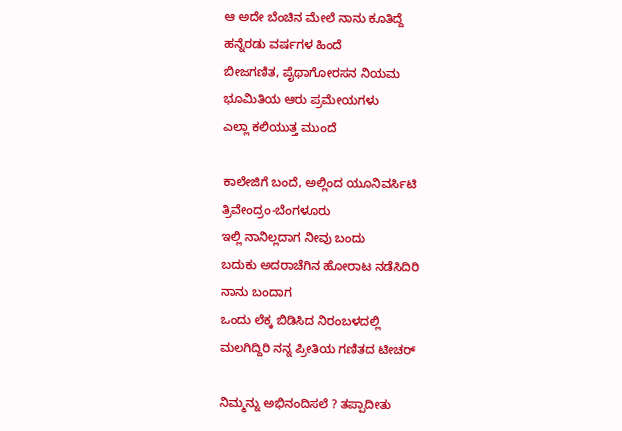ಆ ಅದೇ ಬೆಂಚಿನ ಮೇಲೆ ನಾನು ಕೂತಿದ್ದೆ
ಹನ್ನೆರಡು ವರ್ಷಗಳ ಹಿಂದೆ
ಬೀಜಗಣಿತ, ಪೈಥಾಗೋರಸನ ನಿಯಮ
ಭೂಮಿತಿಯ ಆರು ಪ್ರಮೇಯಗಳು
ಎಲ್ಲಾ ಕಲಿಯುತ್ತ ಮುಂದೆ

ಕಾಲೇಜಿಗೆ ಬಂದೆ, ಅಲ್ಲಿಂದ ಯೂನಿವರ್ಸಿಟಿ
ತ್ರಿವೇಂದ್ರಂ-ಬೆಂಗಳೂರು
ಇಲ್ಲಿ ನಾನಿಲ್ಲದಾಗ ನೀವು ಬಂದು
ಬದುಕು ಅದರಾಚೆಗಿನ ಹೋರಾಟ ನಡೆಸಿದಿರಿ
ನಾನು ಬಂದಾಗ
ಒಂದು ಲೆಕ್ಕ ಬಿಡಿಸಿದ ನಿರಂಬಳದಲ್ಲಿ
ಮಲಗಿದ್ದಿರಿ ನನ್ನ ಪ್ರೀತಿಯ ಗಣಿತದ ಟೀಚರ್

ನಿಮ್ಮನ್ನು ಅಭಿನಂದಿಸಲೆ ? ತಪ್ಪಾದೀತು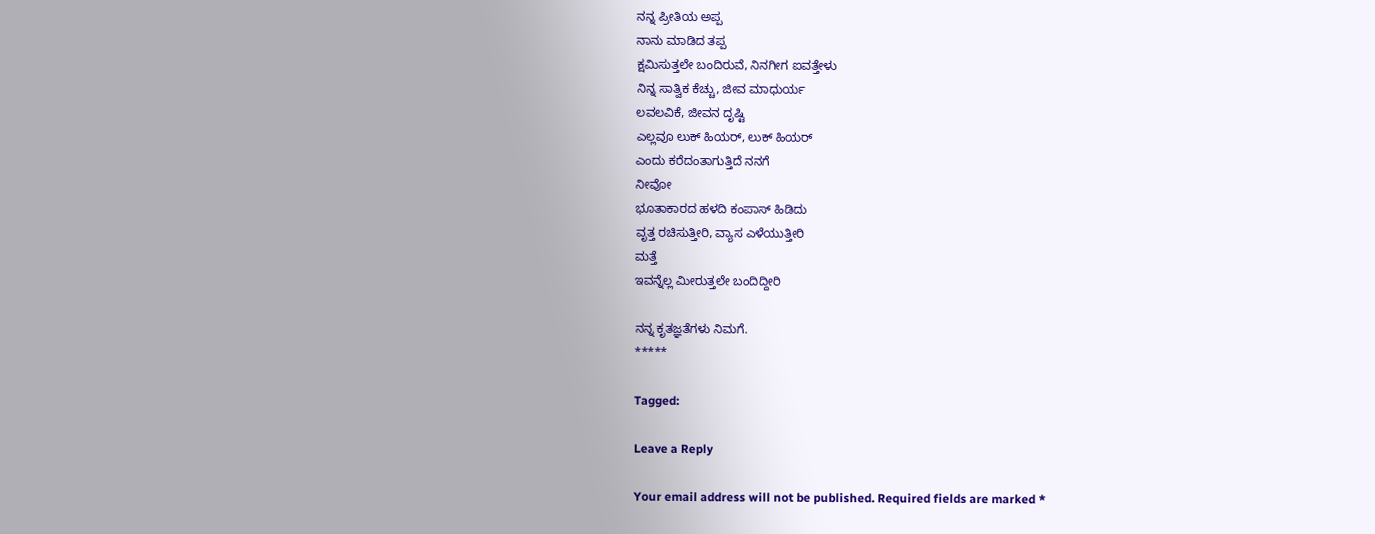ನನ್ನ ಪ್ರೀತಿಯ ಅಪ್ಪ
ನಾನು ಮಾಡಿದ ತಪ್ಪ
ಕ್ಷಮಿಸುತ್ತಲೇ ಬಂದಿರುವೆ, ನಿನಗೀಗ ಐವತ್ತೇಳು
ನಿನ್ನ ಸಾತ್ವಿಕ ಕೆಚ್ಚು, ಜೀವ ಮಾಧುರ್ಯ
ಲವಲವಿಕೆ, ಜೀವನ ದೃಷ್ಟಿ
ಎಲ್ಲವೂ ಲುಕ್ ಹಿಯರ್, ಲುಕ್ ಹಿಯರ್
ಎಂದು ಕರೆದಂತಾಗುತ್ತಿದೆ ನನಗೆ
ನೀವೋ
ಭೂತಾಕಾರದ ಹಳದಿ ಕಂಪಾಸ್ ಹಿಡಿದು
ವೃತ್ತ ರಚಿಸುತ್ತೀರಿ, ವ್ಯಾಸ ಎಳೆಯುತ್ತೀರಿ
ಮತ್ತೆ
ಇವನ್ನೆಲ್ಲ ಮೀರುತ್ತಲೇ ಬಂದಿದ್ದೀರಿ

ನನ್ನ ಕೃತಜ್ಞತೆಗಳು ನಿಮಗೆ.
*****

Tagged:

Leave a Reply

Your email address will not be published. Required fields are marked *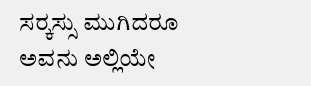ಸರ್‍ಕಸ್ಸು ಮುಗಿದರೂ ಅವನು ಅಲ್ಲಿಯೇ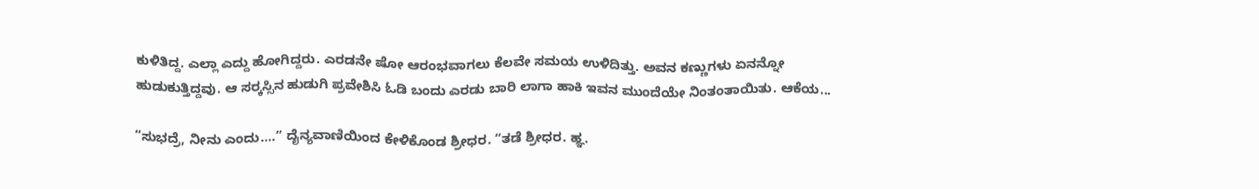ಕುಳಿತಿದ್ದ. ಎಲ್ಲಾ ಎದ್ದು ಹೋಗಿದ್ದರು. ಎರಡನೇ ಷೋ ಆರಂಭವಾಗಲು ಕೆಲವೇ ಸಮಯ ಉಳಿದಿತ್ತು. ಅವನ ಕಣ್ಣುಗಳು ಏನನ್ನೋ ಹುಡುಕುತ್ತಿದ್ದವು. ಆ ಸರ್‍ಕಸ್ಸಿನ ಹುಡುಗಿ ಪ್ರವೇಶಿಸಿ ಓಡಿ ಬಂದು ಎರಡು ಬಾರಿ ಲಾಗಾ ಹಾಕಿ ಇವನ ಮುಂದೆಯೇ ನಿಂತಂತಾಯಿತು. ಆಕೆಯ...

“ಸುಭದ್ರೆ, ನೀನು ಎಂದು….” ದೈನ್ಯವಾಣಿಯಿಂದ ಕೇಳಿಕೊಂಡ ಶ್ರೀಧರ. “ತಡೆ ಶ್ರೀಧರ. ಹ್ಞ.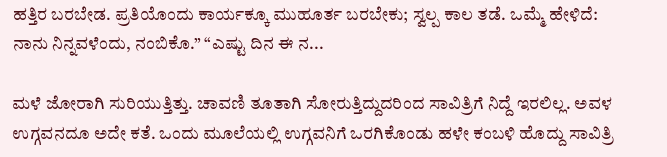ಹತ್ತಿರ ಬರಬೇಡ. ಪ್ರತಿಯೊಂದು ಕಾರ್ಯಕ್ಕೂ ಮುಹೂರ್ತ ಬರಬೇಕು; ಸ್ವಲ್ಪ ಕಾಲ ತಡೆ. ಒಮ್ಮೆ ಹೇಳಿದೆ: ನಾನು ನಿನ್ನವಳೆಂದು, ನಂಬಿಕೊ.” “ಎಷ್ಟು ದಿನ ಈ ನ...

ಮಳೆ ಜೋರಾಗಿ ಸುರಿಯುತ್ತಿತ್ತು. ಚಾವಣಿ ತೂತಾಗಿ ಸೋರುತ್ತಿದ್ದುದರಿಂದ ಸಾವಿತ್ರಿಗೆ ನಿದ್ದೆ ಇರಲಿಲ್ಲ. ಅವಳ ಉಗ್ಗವನದೂ ಅದೇ ಕತೆ. ಒಂದು ಮೂಲೆಯಲ್ಲಿ ಉಗ್ಗವನಿಗೆ ಒರಗಿಕೊಂಡು ಹಳೇ ಕಂಬಳಿ ಹೊದ್ದು ಸಾವಿತ್ರಿ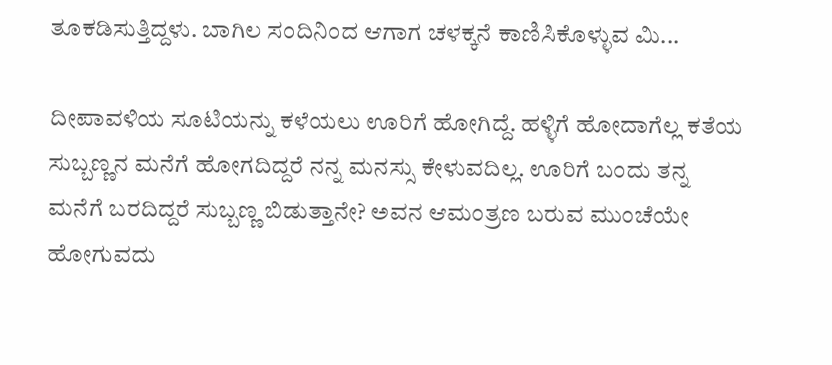ತೂಕಡಿಸುತ್ತಿದ್ದಳು. ಬಾಗಿಲ ಸಂದಿನಿಂದ ಆಗಾಗ ಚಳಕ್ಕನೆ ಕಾಣಿಸಿಕೊಳ್ಳುವ ಮಿ...

ದೀಪಾವಳಿಯ ಸೂಟಿಯನ್ನು ಕಳೆಯಲು ಊರಿಗೆ ಹೋಗಿದ್ದೆ. ಹಳ್ಳಿಗೆ ಹೋದಾಗೆಲ್ಲ ಕತೆಯ ಸುಬ್ಬಣ್ಣನ ಮನೆಗೆ ಹೋಗದಿದ್ದರೆ ನನ್ನ ಮನಸ್ಸು ಕೇಳುವದಿಲ್ಲ. ಊರಿಗೆ ಬಂದು ತನ್ನ ಮನೆಗೆ ಬರದಿದ್ದರೆ ಸುಬ್ಬಣ್ಣ ಬಿಡುತ್ತಾನೇ? ಅವನ ಆಮಂತ್ರಣ ಬರುವ ಮುಂಚೆಯೇ ಹೋಗುವದು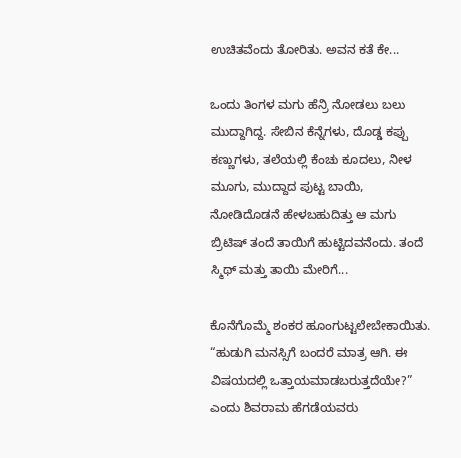ಉಚಿತವೆಂದು ತೋರಿತು. ಅವನ ಕತೆ ಕೇ...

ಒಂದು ತಿಂಗಳ ಮಗು ಹೆನ್ರಿ ನೋಡಲು ಬಲು ಮುದ್ದಾಗಿದ್ದ. ಸೇಬಿನ ಕೆನ್ನೆಗಳು, ದೊಡ್ಡ ಕಪ್ಪು ಕಣ್ಣುಗಳು, ತಲೆಯಲ್ಲಿ ಕೆಂಚು ಕೂದಲು, ನೀಳ ಮೂಗು, ಮುದ್ದಾದ ಪುಟ್ಟ ಬಾಯಿ, ನೋಡಿದೊಡನೆ ಹೇಳಬಹುದಿತ್ತು ಆ ಮಗು ಬ್ರಿಟಿಷ್ ತಂದೆ ತಾಯಿಗೆ ಹುಟ್ಟಿದವನೆಂದು. ತಂದೆ ಸ್ಮಿಥ್ ಮತ್ತು ತಾಯಿ ಮೇರಿಗೆ...

ಕೊನೆಗೊಮ್ಮೆ ಶಂಕರ ಹೂಂಗುಟ್ಟಲೇಬೇಕಾಯಿತು. “ಹುಡುಗಿ ಮನಸ್ಸಿಗೆ ಬಂದರೆ ಮಾತ್ರ ಆಗಿ. ಈ ವಿಷಯದಲ್ಲಿ ಒತ್ತಾಯಮಾಡಬರುತ್ತದೆಯೇ?” ಎಂದು ಶಿವರಾಮ ಹೆಗಡೆಯವರು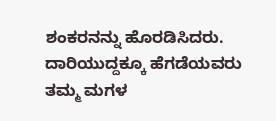ಶಂಕರನನ್ನು ಹೊರಡಿಸಿದರು. ದಾರಿಯುದ್ದಕ್ಕೂ ಹೆಗಡೆಯವರು ತಮ್ಮ ಮಗಳ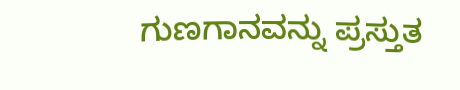ಗುಣಗಾನವನ್ನು ಪ್ರಸ್ತುತ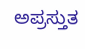ಅಪ್ರಸ್ತುತ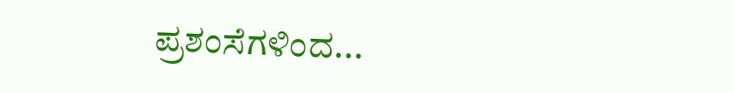ಪ್ರಶಂಸೆಗಳಿಂದ...